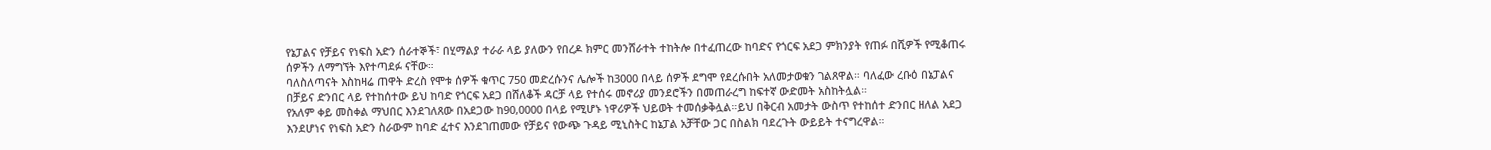የኔፓልና የቻይና የነፍስ አድን ሰራተኞች፣ በሂማልያ ተራራ ላይ ያለውን የበረዶ ክምር መንሸራተት ተከትሎ በተፈጠረው ከባድና የጎርፍ አደጋ ምክንያት የጠፉ በሺዎች የሚቆጠሩ ሰዎችን ለማግኘት እየተጣደፉ ናቸው።
ባለስለጣናት እስከዛሬ ጠዋት ድረስ የሞቱ ሰዎች ቁጥር 750 መድረሱንና ሌሎች ከ3000 በላይ ሰዎች ደግሞ የደረሱበት አለመታወቁን ገልጸዋል። ባለፈው ረቡዕ በኔፓልና በቻይና ድንበር ላይ የተከሰተው ይህ ከባድ የጎርፍ አደጋ በሸለቆች ዳርቻ ላይ የተሰሩ መኖሪያ መንደሮችን በመጠራረግ ከፍተኛ ውድመት አስከትሏል።
የአለም ቀይ መስቀል ማህበር እንደገለጸው በአደጋው ከ90,0000 በላይ የሚሆኑ ነዋሪዎች ህይወት ተመሰቃቅሏል።ይህ በቅርብ አመታት ውስጥ የተከሰተ ድንበር ዘለል አደጋ እንደሆነና የነፍስ አድን ስራውም ከባድ ፈተና እንደገጠመው የቻይና የውጭ ጉዳይ ሚኒስትር ከኔፓል አቻቸው ጋር በስልክ ባደረጉት ውይይት ተናግረዋል።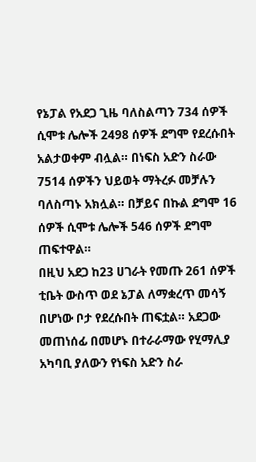የኔፓል የአደጋ ጊዜ ባለስልጣን 734 ሰዎች ሲሞቱ ሌሎች 2498 ሰዎች ደግሞ የደረሱበት አልታወቀም ብሏል። በነፍስ አድን ስራው 7514 ሰዎችን ህይወት ማትረፉ መቻሉን ባለስጣኑ አክሏል። በቻይና በኩል ደግሞ 16 ሰዎች ሲሞቱ ሌሎች 546 ሰዎች ደግሞ ጠፍተዋል።
በዚህ አደጋ ከ23 ሀገራት የመጡ 261 ሰዎች ቲቤት ውስጥ ወደ ኔፓል ለማቋረጥ መሳኝ በሆነው ቦታ የደረሱበት ጠፍቷል። አደጋው መጠነሰፊ በመሆኑ በተራራማው የሂማሊያ አካባቢ ያለውን የነፍስ አድን ስራ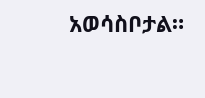አወሳስቦታል።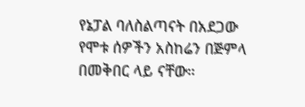የኔፓል ባለስልጣናት በአደጋው የሞቱ ሰዎችን አስከሬን በጅምላ በመቅበር ላይ ናቸው።